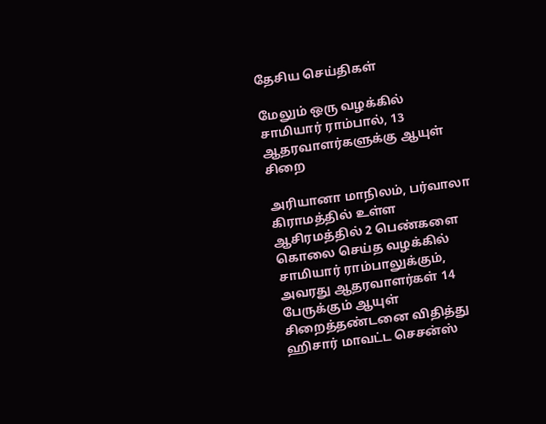தேசிய செய்திகள்

மேலும் ஒரு வழக்கில் சாமியார் ராம்பால், 13 ஆதரவாளர்களுக்கு ஆயுள் சிறை

அரியானா மாநிலம், பர்வாலா கிராமத்தில் உள்ள ஆசிரமத்தில் 2 பெண்களை கொலை செய்த வழக்கில் சாமியார் ராம்பாலுக்கும், அவரது ஆதரவாளர்கள் 14 பேருக்கும் ஆயுள் சிறைத்தண்டனை விதித்து ஹிசார் மாவட்ட செசன்ஸ்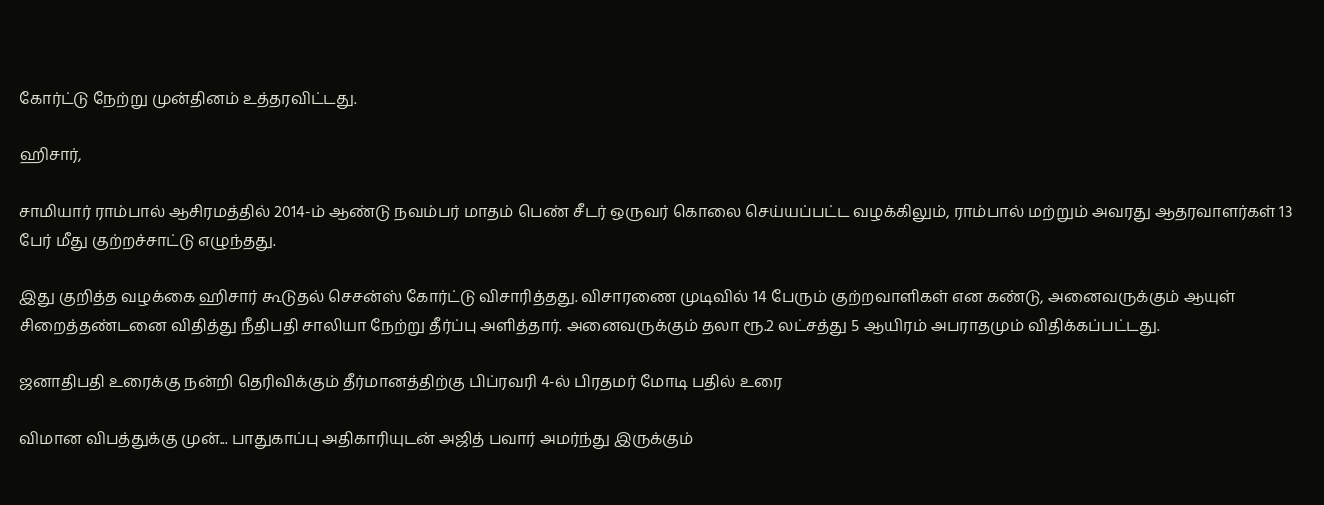கோர்ட்டு நேற்று முன்தினம் உத்தரவிட்டது.

ஹிசார்,

சாமியார் ராம்பால் ஆசிரமத்தில் 2014-ம் ஆண்டு நவம்பர் மாதம் பெண் சீடர் ஒருவர் கொலை செய்யப்பட்ட வழக்கிலும், ராம்பால் மற்றும் அவரது ஆதரவாளர்கள் 13 பேர் மீது குற்றச்சாட்டு எழுந்தது.

இது குறித்த வழக்கை ஹிசார் கூடுதல் செசன்ஸ் கோர்ட்டு விசாரித்தது. விசாரணை முடிவில் 14 பேரும் குற்றவாளிகள் என கண்டு, அனைவருக்கும் ஆயுள் சிறைத்தண்டனை விதித்து நீதிபதி சாலியா நேற்று தீர்ப்பு அளித்தார். அனைவருக்கும் தலா ரூ.2 லட்சத்து 5 ஆயிரம் அபராதமும் விதிக்கப்பட்டது.

ஜனாதிபதி உரைக்கு நன்றி தெரிவிக்கும் தீர்மானத்திற்கு பிப்ரவரி 4-ல் பிரதமர் மோடி பதில் உரை

விமான விபத்துக்கு முன்... பாதுகாப்பு அதிகாரியுடன் அஜித் பவார் அமர்ந்து இருக்கும்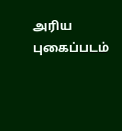அரிய புகைப்படம்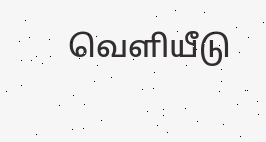வெளியீடு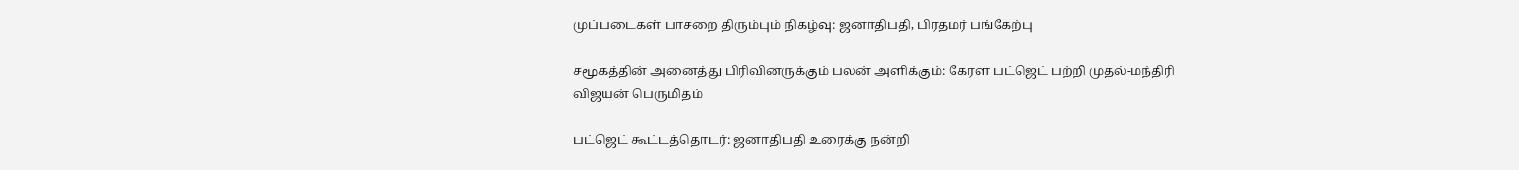முப்படைகள் பாசறை திரும்பும் நிகழ்வு: ஜனாதிபதி, பிரதமர் பங்கேற்பு

சமூகத்தின் அனைத்து பிரிவினருக்கும் பலன் அளிக்கும்: கேரள பட்ஜெட் பற்றி முதல்-மந்திரி விஜயன் பெருமிதம்

பட்ஜெட் கூட்டத்தொடர்: ஜனாதிபதி உரைக்கு நன்றி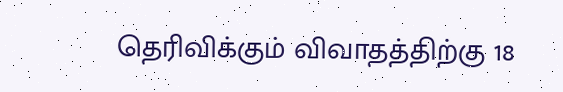தெரிவிக்கும் விவாதத்திற்கு 18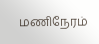மணிநேரம்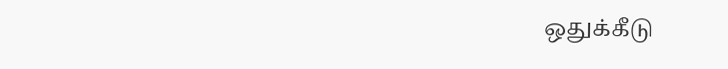ஒதுக்கீடு